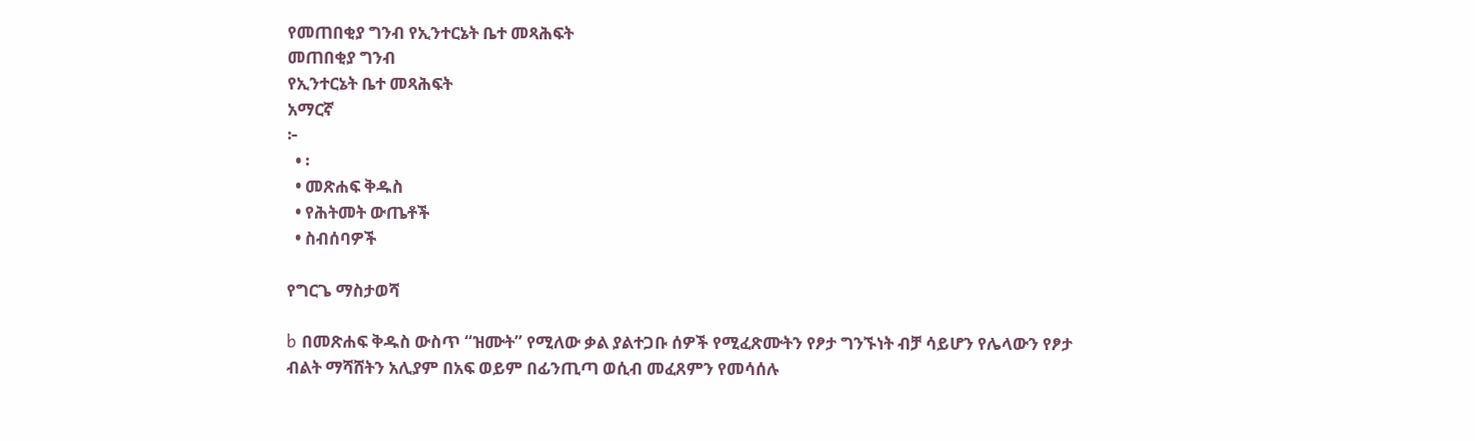የመጠበቂያ ግንብ የኢንተርኔት ቤተ መጻሕፍት
መጠበቂያ ግንብ
የኢንተርኔት ቤተ መጻሕፍት
አማርኛ
፦
  • ፡
  • መጽሐፍ ቅዱስ
  • የሕትመት ውጤቶች
  • ስብሰባዎች

የግርጌ ማስታወሻ

b በመጽሐፍ ቅዱስ ውስጥ “ዝሙት” የሚለው ቃል ያልተጋቡ ሰዎች የሚፈጽሙትን የፆታ ግንኙነት ብቻ ሳይሆን የሌላውን የፆታ ብልት ማሻሸትን አሊያም በአፍ ወይም በፊንጢጣ ወሲብ መፈጸምን የመሳሰሉ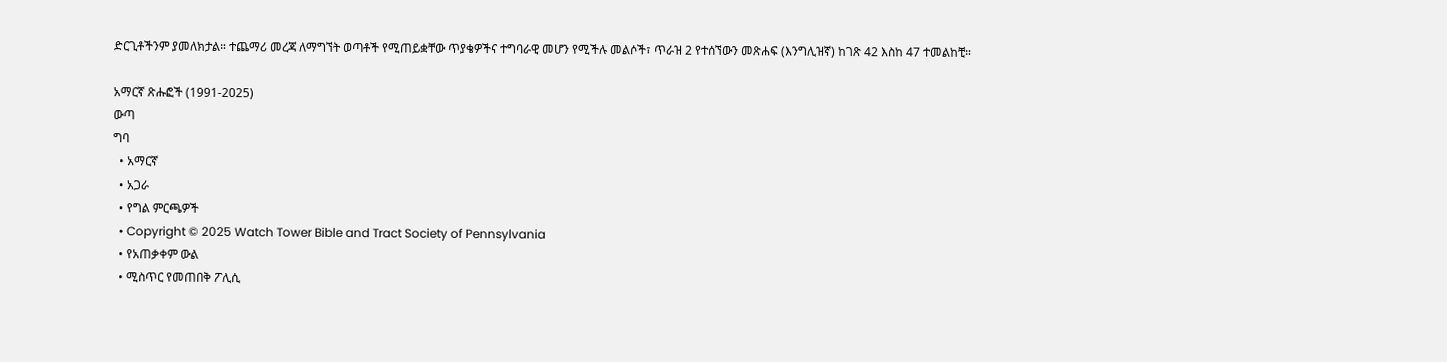ድርጊቶችንም ያመለክታል። ተጨማሪ መረጃ ለማግኘት ወጣቶች የሚጠይቋቸው ጥያቄዎችና ተግባራዊ መሆን የሚችሉ መልሶች፣ ጥራዝ 2 የተሰኘውን መጽሐፍ (እንግሊዝኛ) ከገጽ 42 እስከ 47 ተመልከቺ።

አማርኛ ጽሑፎች (1991-2025)
ውጣ
ግባ
  • አማርኛ
  • አጋራ
  • የግል ምርጫዎች
  • Copyright © 2025 Watch Tower Bible and Tract Society of Pennsylvania
  • የአጠቃቀም ውል
  • ሚስጥር የመጠበቅ ፖሊሲ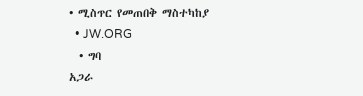• ሚስጥር የመጠበቅ ማስተካከያ
  • JW.ORG
  • ግባ
አጋራ